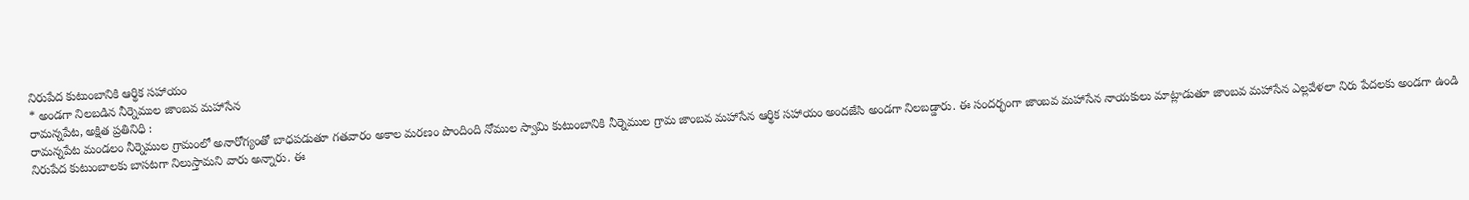నిరుపేద కుటుంబానికి ఆర్థిక సహాయం
* అండగా నిలబడిన నీర్నెముల జాంబవ మహాసేన
రామన్నపేట, అక్షిత ప్రతినిధి :
రామన్నపేట మండలం నీర్నెముల గ్రామంలో అనారోగ్యంతో బాధపడుతూ గతవారం అకాల మరణం పొందింది నోముల స్వామి కుటుంబానికి నీర్నెముల గ్రామ జాంబవ మహాసేన ఆర్థిక సహాయం అందజేసి అండగా నిలబడ్డారు. ఈ సందర్భంగా జాంబవ మహాసేన నాయకులు మాట్లాడుతూ జాంబవ మహాసేన ఎల్లవేళలా నిరు పేదలకు అండగా ఉండి నిరుపేద కుటుంబాలకు బాసటగా నిలుస్తామని వారు అన్నారు. ఈ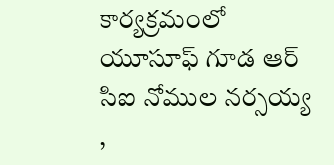కార్యక్రమంలో యూసూఫ్ గూడ ఆర్ సిఐ నోముల నర్సయ్య ,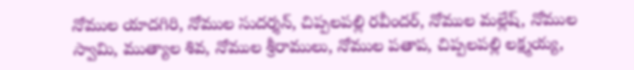నోముల యాదగిరి, నోముల సుదర్శన్, చిప్పలపల్లి రవీందర్, నోముల మల్లేష్, నోముల స్వామి, ముత్యాల శివ, నోముల శ్రీరాములు, నోముల పతాప, చిప్పలపల్లి లక్ష్మయ్య,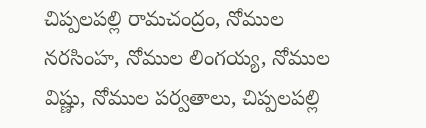చిప్పలపల్లి రామచంద్రం, నోముల నరసింహ, నోముల లింగయ్య, నోముల విష్ణు, నోముల పర్వతాలు, చిప్పలపల్లి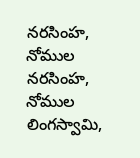నరసింహ, నోముల నరసింహ, నోముల లింగస్వామి,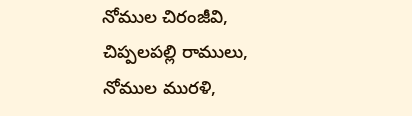నోముల చిరంజీవి, చిప్పలపల్లి రాములు, నోముల మురళి,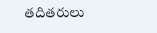తదితరులు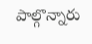పాల్గొన్నారు